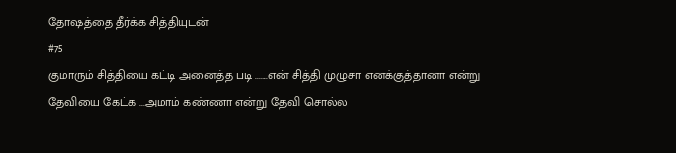தோஷத்தை தீர்க்க சித்தியுடன்
#75
குமாரும் சித்தியை கட்டி அனைத்த படி .......என் சித்தி முழுசா எனக்குத்தானா என்று தேவியை கேட்க ...அமாம் கண்ணா என்று தேவி சொல்ல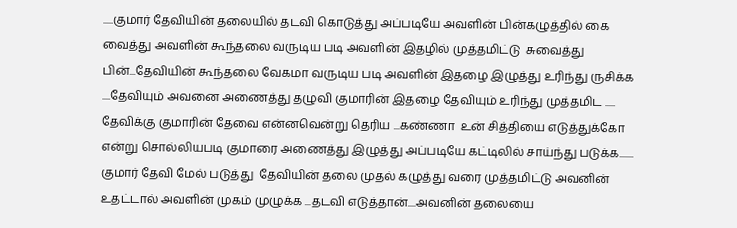.....குமார் தேவியின் தலையில் தடவி கொடுத்து அப்படியே அவளின் பின்கழுத்தில் கை வைத்து அவளின் கூந்தலை வருடிய படி அவளின் இதழில் முத்தமிட்டு  சுவைத்து பின்...தேவியின் கூந்தலை வேகமா வருடிய படி அவளின் இதழை இழுத்து உரிந்து ருசிக்க ....தேவியும் அவனை அணைத்து தழுவி குமாரின் இதழை தேவியும் உரிந்து முத்தமிட ..... தேவிக்கு குமாரின் தேவை என்னவென்று தெரிய ...கண்ணா  உன் சித்தியை எடுத்துக்கோ என்று சொல்லியபடி குமாரை அணைத்து இழுத்து அப்படியே கட்டிலில் சாய்ந்து படுக்க.......
குமார் தேவி மேல் படுத்து  தேவியின் தலை முதல் கழுத்து வரை முத்தமிட்டு அவனின் உதட்டால் அவளின் முகம் முழுக்க ...தடவி எடுத்தான்....அவனின் தலையை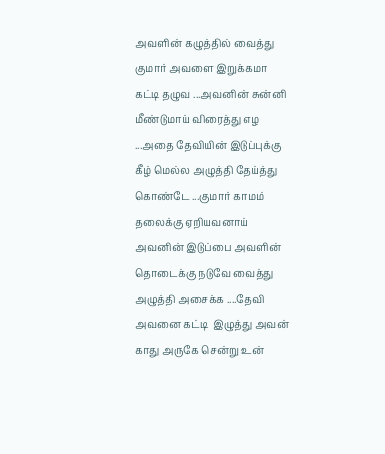அவளின் கழுத்தில் வைத்து குமார் அவளை இறுக்கமா கட்டி தழுவ ...அவனின் சுன்னி மீண்டுமாய் விரைத்து எழ ...அதை தேவியின் இடுப்புக்கு கீழ் மெல்ல அழுத்தி தேய்த்து கொண்டே ...குமார் காமம் தலைக்கு ஏறியவனாய் அவனின் இடுப்பை அவளின் தொடைக்கு நடுவே வைத்து அழுத்தி அசைக்க ....தேவி அவனை கட்டி  இழுத்து அவன் காது அருகே சென்று உன்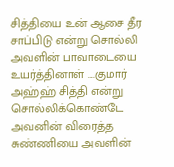சித்தியை உன் ஆசை தீர சாப்பிடு என்று சொல்லி அவளின் பாவாடையை உயர்த்தினாள் ....குமார் அஹ்ஹ் சித்தி என்று சொல்லிக்கொண்டே அவனின் விரைத்த சுண்ணியை அவளின்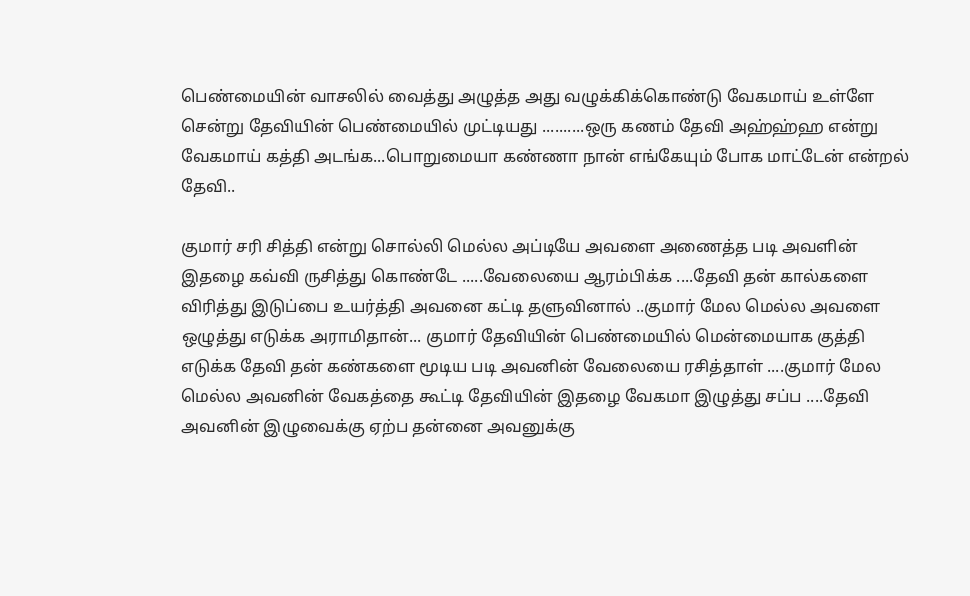பெண்மையின் வாசலில் வைத்து அழுத்த அது வழுக்கிக்கொண்டு வேகமாய் உள்ளே சென்று தேவியின் பெண்மையில் முட்டியது ..........ஒரு கணம் தேவி அஹ்ஹ்ஹ என்று வேகமாய் கத்தி அடங்க...பொறுமையா கண்ணா நான் எங்கேயும் போக மாட்டேன் என்றல் தேவி..

குமார் சரி சித்தி என்று சொல்லி மெல்ல அப்டியே அவளை அணைத்த படி அவளின் இதழை கவ்வி ருசித்து கொண்டே .....வேலையை ஆரம்பிக்க ....தேவி தன் கால்களை விரித்து இடுப்பை உயர்த்தி அவனை கட்டி தளுவினால் ..குமார் மேல மெல்ல அவளை ஒழுத்து எடுக்க அராமிதான்... குமார் தேவியின் பெண்மையில் மென்மையாக குத்தி எடுக்க தேவி தன் கண்களை மூடிய படி அவனின் வேலையை ரசித்தாள் ....குமார் மேல மெல்ல அவனின் வேகத்தை கூட்டி தேவியின் இதழை வேகமா இழுத்து சப்ப ....தேவி அவனின் இழுவைக்கு ஏற்ப தன்னை அவனுக்கு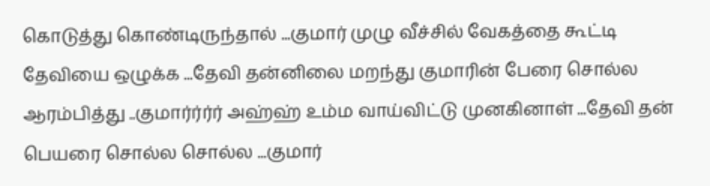கொடுத்து கொண்டிருந்தால் ...குமார் முழு வீச்சில் வேகத்தை கூட்டி தேவியை ஒழுக்க ...தேவி தன்னிலை மறந்து குமாரின் பேரை சொல்ல ஆரம்பித்து ..குமார்ர்ர்ர் அஹ்ஹ் உம்ம வாய்விட்டு முனகினாள் ...தேவி தன் பெயரை சொல்ல சொல்ல ...குமார்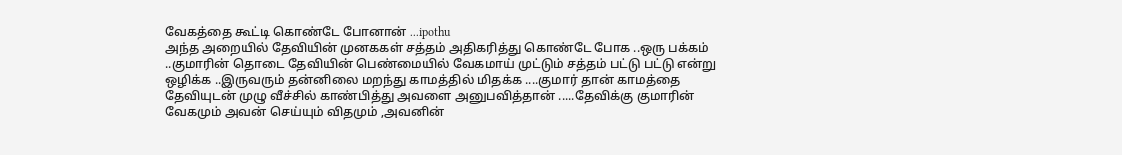வேகத்தை கூட்டி கொண்டே போனான் ...ipothu
அந்த அறையில் தேவியின் முனககள் சத்தம் அதிகரித்து கொண்டே போக ..ஒரு பக்கம் ..குமாரின் தொடை தேவியின் பெண்மையில் வேகமாய் முட்டும் சத்தம் பட்டு பட்டு என்று ஒழிக்க ..இருவரும் தன்னிலை மறந்து காமத்தில் மிதக்க ....குமார் தான் காமத்தை தேவியுடன் முழு வீச்சில் காண்பித்து அவளை அனுபவித்தான் .....தேவிக்கு குமாரின் வேகமும் அவன் செய்யும் விதமும் ,அவனின்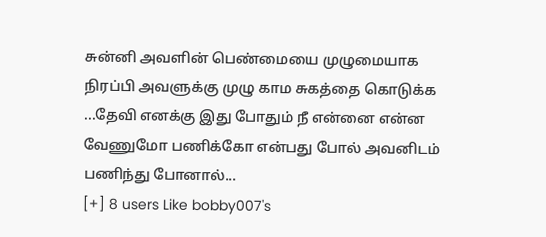சுன்னி அவளின் பெண்மையை முழுமையாக நிரப்பி அவளுக்கு முழு காம சுகத்தை கொடுக்க ...தேவி எனக்கு இது போதும் நீ என்னை என்ன வேணுமோ பணிக்கோ என்பது போல் அவனிடம் பணிந்து போனால்...
[+] 8 users Like bobby007's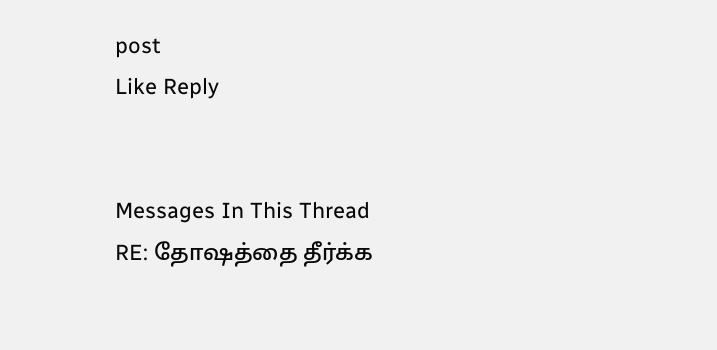post
Like Reply


Messages In This Thread
RE: தோஷத்தை தீர்க்க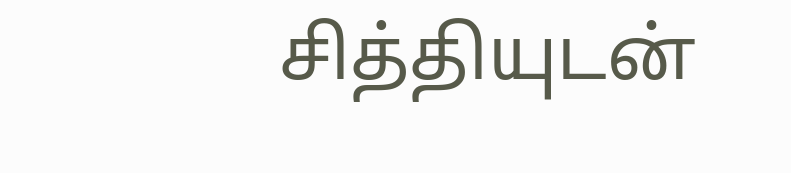சித்தியுடன்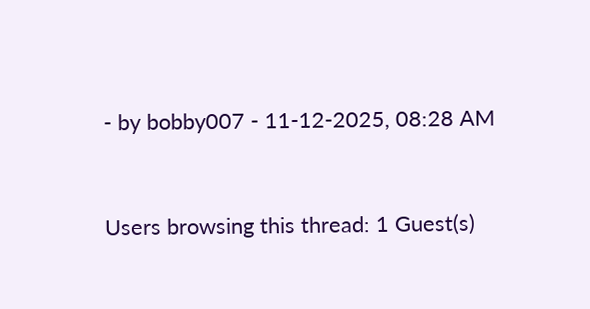- by bobby007 - 11-12-2025, 08:28 AM



Users browsing this thread: 1 Guest(s)